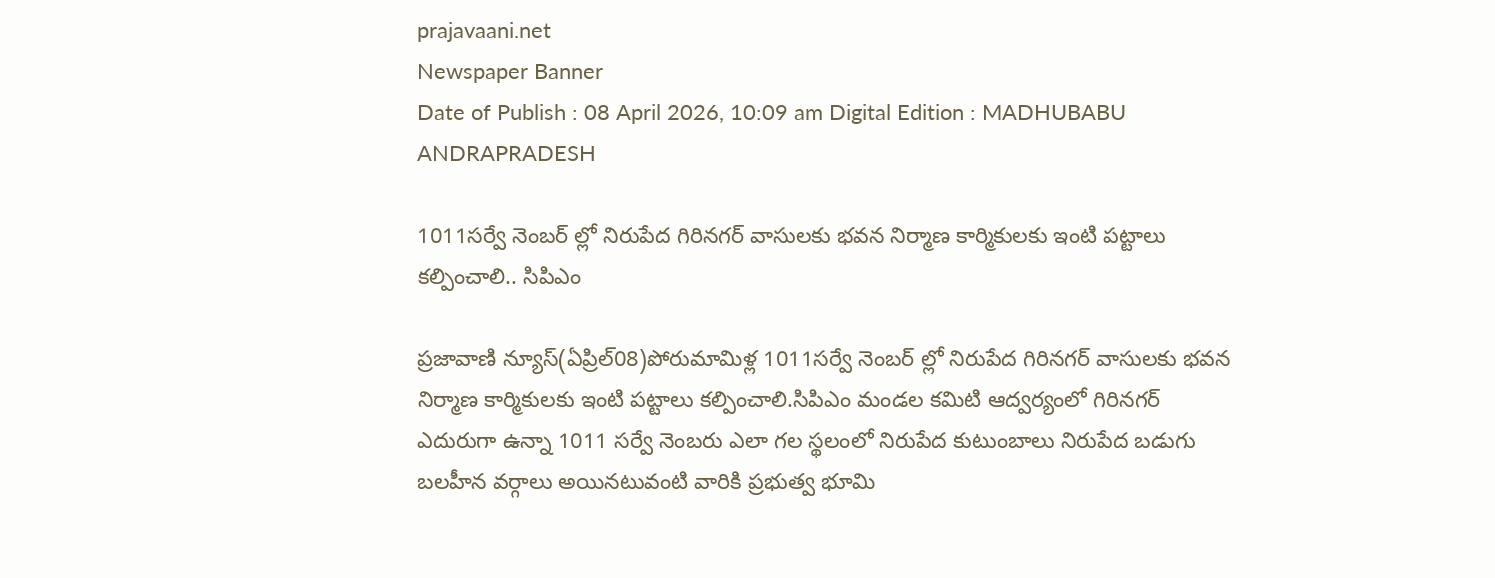prajavaani.net
Newspaper Banner
Date of Publish : 08 April 2026, 10:09 am Digital Edition : MADHUBABU ANDRAPRADESH

1011సర్వే నెంబర్ ల్లో నిరుపేద గిరినగర్ వాసులకు భవన నిర్మాణ కార్మికులకు ఇంటి పట్టాలు కల్పించాలి.. సిపిఎం

ప్రజావాణి న్యూస్(ఏప్రిల్08)పోరుమామిళ్ల 1011సర్వే నెంబర్ ల్లో నిరుపేద గిరినగర్ వాసులకు భవన నిర్మాణ కార్మికులకు ఇంటి పట్టాలు కల్పించాలి.సిపిఎం మండల కమిటి ఆద్వర్యంలో గిరినగర్ ఎదురుగా ఉన్నా 1011 సర్వే నెంబరు ఎలా గల స్థలంలో నిరుపేద కుటుంబాలు నిరుపేద బడుగు బలహీన వర్గాలు అయినటువంటి వారికి ప్రభుత్వ భూమి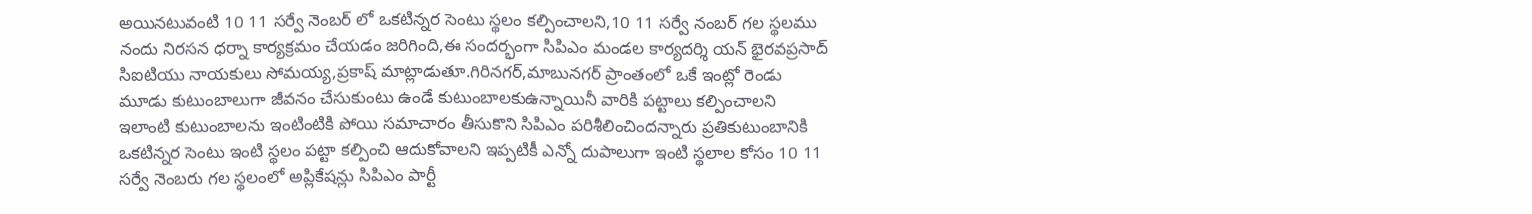అయినటువంటి 10 11 సర్వే నెంబర్ లో ఒకటిన్నర సెంటు స్థలం కల్పించాలని,10 11 సర్వే నంబర్ గల స్థలము నందు నిరసన ధర్నా కార్యక్రమం చేయడం జరిగింది,ఈ సందర్భంగా సిపిఎం మండల కార్యదర్శి యన్ భైరవప్రసాద్ సిఐటియు నాయకులు సోమయ్య,ప్రకాష్ మాట్లాడుతూ.గిరినగర్,మాబునగర్ ప్రాంతంలో ఒకే ఇంట్లో రెండు మూడు కుటుంబాలుగా జీవనం చేసుకుంటు ఉండే కుటుంబాలకుఉన్నాయినీ వారికి పట్టాలు కల్పించాలని ఇలాంటి కుటుంబాలను ఇంటింటికి పోయి సమాచారం తీసుకొని సిపిఎం పరిశీలించిందన్నారు ప్రతికుటుంబానికి ఒకటిన్నర సెంటు ఇంటి స్థలం పట్టా కల్పించి ఆదుకోవాలని ఇప్పటికీ ఎన్నో దుపాలుగా ఇంటి స్థలాల కోసం 10 11 సర్వే నెంబరు గల స్థలంలో అప్లికేషన్లు సిపిఎం పార్టీ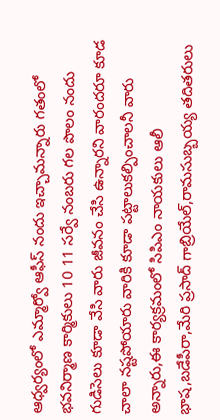ఆధ్వర్యంలో ఎమ్మార్వో ఆఫీస్ నందు ఇచ్చామన్నారు గతంలో భవనిర్మాణ కార్మికులు 10 11 సర్వే నంబరు గల పొలం నందు గుడిసెలు కూడా వేసి వారు జీవనం చేసి ఉన్నారని వారందరూ కూడ చాలా నష్టపోయారు వారికి కూడా పట్టాలుకల్పించాలనీ వారు అన్నారు,ఈ కార్యక్రమంలో సిపిఎం నాయకులు ఆలీ భాష,బడేపీరా,మేరి ప్రసాద్ గాబ్రియేల్,రామసుబ్బయ్య తదితరులు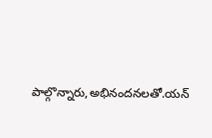పాల్గొన్నారు,అభినందనలతో.యన్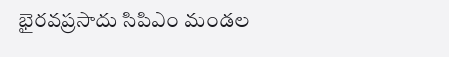భైరవప్రసాదు సిపిఎం మండల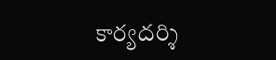కార్యదర్శి